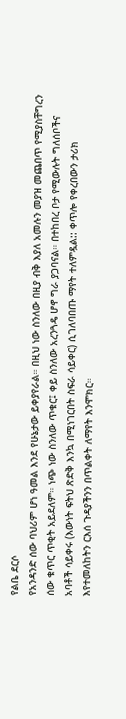የልቤ ደርሶ
የአንዳንድ ሰው ባህሪም ሆነ ዓመል እንደ የሁኔታው ይቀያየራል። በዚህ ነው ስንለው በዚያ ብቅ እያለ አመሉን መያዝ መጨበጥ የሚያስቸግረን ሰው ቁጥር ጥቂት አይደለም። ነጭ ነው ስንለው ጥቁር፤ ቀይ ስንለው አረንጓዴ ሆኖ ግራ ያጋባናል። በተከበረ ቦታ የሚውሉት ግለሰቦችና አባቶች ሳይቀሩ (እውነት ፍትህ ጽድቅ እንኳ በሚነገርበት ስፍራ ሳይቀር) ሲገለባበጡ ማየት ተለምዷል:: ቀጥሎ የቀረበውን ታሪክ እየተመለከትን ርእሰ ጉዳያችንን በጥልቀት ለማየት እንሞክር።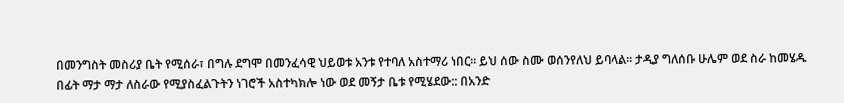በመንግስት መስሪያ ቤት የሚሰራ፣ በግሉ ደግሞ በመንፈሳዊ ህይወቱ አንቱ የተባለ አስተማሪ ነበር። ይህ ሰው ስሙ ወሰንየለህ ይባላል። ታዲያ ግለሰቡ ሁሌም ወደ ስራ ከመሄዱ በፊት ማታ ማታ ለስራው የሚያስፈልጉትን ነገሮች አስተካክሎ ነው ወደ መኝታ ቤቱ የሚሄደው:: በአንድ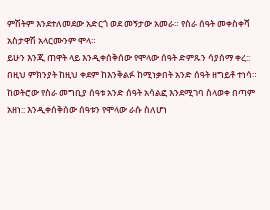ምሽትም እንደተለመደው አድርጎ ወደ መኝታው አመራ። የስራ ሰዓት መቀስቀሻ አስታዋሽ አላርሙንም ሞላ።
ይሁን እንጂ ጠዋት ላይ እንዲቀሰቅሰው የሞላው ሰዓት ድምጹን ሳያሰማ ቀረ:: በዚህ ምክንያት ከዚህ ቀደም ከእንቅልፉ ከሚነቃበት አንድ ሰዓት ዘግይቶ ተነሳ። ከወትሮው የስራ መግቢያ ሰዓቱ አንድ ሰዓት አሳልፎ እንደሚገባ ስላወቀ በጣም አዘነ:: እንዲቀሰቅሰው ሰዓቱን የሞላው ራሱ ስለሆነ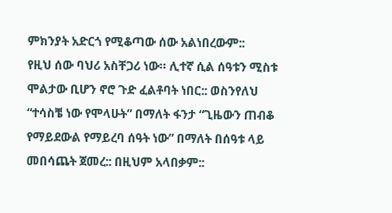ምክንያት አድርጎ የሚቆጣው ሰው አልነበረውም::
የዚህ ሰው ባህሪ አስቸጋሪ ነው። ሊተኛ ሲል ሰዓቱን ሚስቱ ሞልታው ቢሆን ኖሮ ጉድ ፈልቶባት ነበር:: ወስንየለህ “ተሳስቼ ነው የሞላሁት” በማለት ፋንታ “ጊዜውን ጠብቆ የማይደውል የማይረባ ሰዓት ነው” በማለት በሰዓቱ ላይ መበሳጨት ጀመረ:: በዚህም አላበቃም::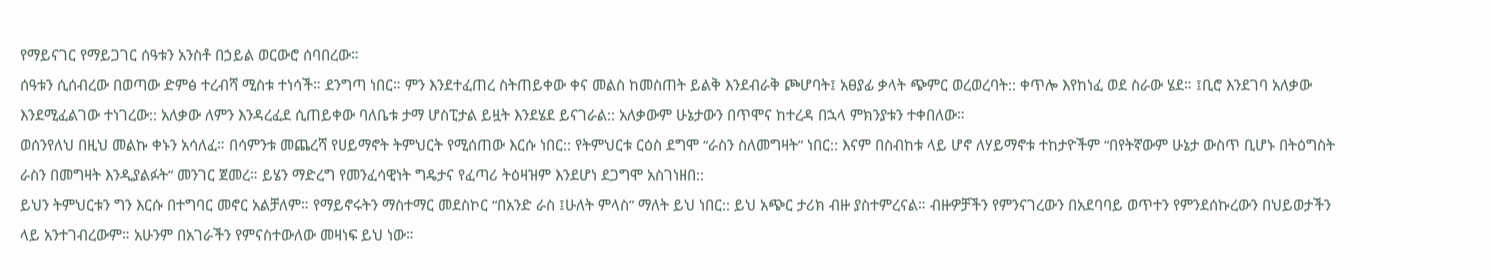የማይናገር የማይጋገር ሰዓቱን አንስቶ በኃይል ወርውሮ ሰባበረው።
ሰዓቱን ሲሰብረው በወጣው ድምፅ ተረብሻ ሚስቱ ተነሳች። ደንግጣ ነበር። ምን እንደተፈጠረ ስትጠይቀው ቀና መልስ ከመስጠት ይልቅ እንደብራቅ ጮሆባት፤ አፀያፊ ቃላት ጭምር ወረወረባት:: ቀጥሎ እየከነፈ ወደ ስራው ሄደ። ፤ቢሮ እንደገባ አለቃው እንደሚፈልገው ተነገረው:: አለቃው ለምን እንዳረፈደ ሲጠይቀው ባለቤቱ ታማ ሆስፒታል ይዟት እንደሄደ ይናገራል:: አለቃውም ሁኔታውን በጥሞና ከተረዳ በኋላ ምክንያቱን ተቀበለው።
ወሰንየለህ በዚህ መልኩ ቀኑን አሳለፈ። በሳምንቱ መጨረሻ የሀይማኖት ትምህርት የሚሰጠው እርሱ ነበር:: የትምህርቱ ርዕስ ደግሞ “ራስን ስለመግዛት” ነበር:: እናም በስብከቱ ላይ ሆኖ ለሃይማኖቱ ተከታዮችም “በየትኛውም ሁኔታ ውስጥ ቢሆኑ በትዕግስት ራስን በመግዛት እንዲያልፉት” መንገር ጀመረ። ይሄን ማድረግ የመንፈሳዊነት ግዴታና የፈጣሪ ትዕዛዝም እንደሆነ ደጋግሞ አስገነዘበ::
ይህን ትምህርቱን ግን እርሱ በተግባር መኖር አልቻለም። የማይኖሩትን ማስተማር መደስኮር “በአንድ ራስ ፤ሁለት ምላስ” ማለት ይህ ነበር:: ይህ አጭር ታሪክ ብዙ ያስተምረናል። ብዙዎቻችን የምንናገረውን በአደባባይ ወጥተን የምንደሰኩረውን በህይወታችን ላይ አንተገብረውም። አሁንም በአገራችን የምናስተውለው መዛነፍ ይህ ነው።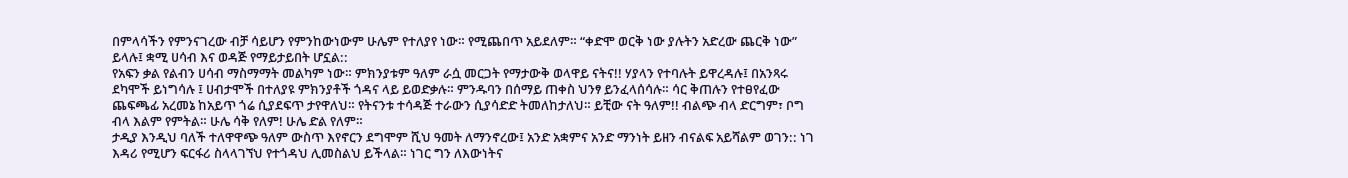በምላሳችን የምንናገረው ብቻ ሳይሆን የምንከውነውም ሁሌም የተለያየ ነው። የሚጨበጥ አይደለም። “ቀድሞ ወርቅ ነው ያሉትን አድረው ጨርቅ ነው” ይላሉ፤ ቋሚ ሀሳብ እና ወዳጅ የማይታይበት ሆኗል::
የአፍን ቃል የልብን ሀሳብ ማስማማት መልካም ነው። ምክንያቱም ዓለም ራሷ መርጋት የማታውቅ ወላዋይ ናትና!! ሃያላን የተባሉት ይዋረዳሉ፤ በአንጻሩ ደካሞች ይነግሳሉ ፤ ሀብታሞች በተለያዩ ምክንያቶች ጎዳና ላይ ይወድቃሉ። ምንዱባን በሰማይ ጠቀስ ህንፃ ይንፈላሰሳሉ። ሳር ቅጠሉን የተፀየፈው ጨፍጫፊ አረመኔ ከአይጥ ጎሬ ሲያደፍጥ ታየዋለህ። የትናንቱ ተሳዳጅ ተራውን ሲያሳድድ ትመለከታለህ። ይቺው ናት ዓለም!! ብልጭ ብላ ድርግም፣ ቦግ ብላ እልም የምትል። ሁሌ ሳቅ የለም! ሁሌ ድል የለም።
ታዲያ እንዲህ ባለች ተለዋዋጭ ዓለም ውስጥ እየኖርን ደግሞም ሺህ ዓመት ለማንኖረው፤ አንድ አቋምና አንድ ማንነት ይዘን ብናልፍ አይሻልም ወገን:: ነገ እዳሪ የሚሆን ፍርፋሪ ስላላገኘህ የተጎዳህ ሊመስልህ ይችላል። ነገር ግን ለእውነትና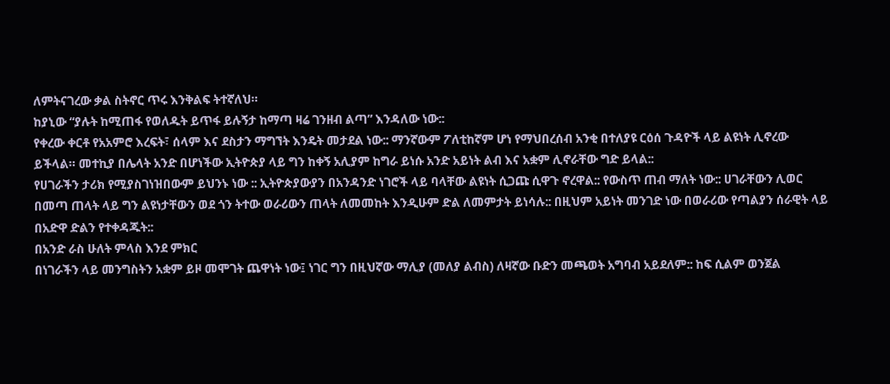ለምትናገረው ቃል ስትኖር ጥሩ እንቅልፍ ትተኛለህ።
ከያኒው “ያሉት ከሚጠፋ የወለዱት ይጥፋ ይሉኝታ ከማጣ ዛሬ ገንዘብ ልጣ” እንዳለው ነው::
የቀረው ቀርቶ የአአምሮ እረፍት፣ ሰላም እና ደስታን ማግኘት እንዴት መታደል ነው:: ማንኛውም ፖለቲከኛም ሆነ የማህበረሰብ አንቂ በተለያዩ ርዕሰ ጉዳዮች ላይ ልዩነት ሊኖረው ይችላል። መተኪያ በሌላት አንድ በሆነችው ኢትዮጵያ ላይ ግን ከቀኝ አሊያም ከግራ ይነሱ አንድ አይነት ልብ እና አቋም ሊኖራቸው ግድ ይላል::
የሀገራችን ታሪክ የሚያስገነዝበውም ይህንኑ ነው :: ኢትዮጵያውያን በአንዳንድ ነገሮች ላይ ባላቸው ልዩነት ሲጋጩ ሲዋጉ ኖረዋል:: የውስጥ ጠብ ማለት ነው:: ሀገራቸውን ሊወር በመጣ ጠላት ላይ ግን ልዩነታቸውን ወደ ጎን ትተው ወራሪውን ጠላት ለመመከት እንዲሁም ድል ለመምታት ይነሳሉ:: በዚህም አይነት መንገድ ነው በወራሪው የጣልያን ሰራዊት ላይ በአድዋ ድልን የተቀዳጁት::
በአንድ ራስ ሁለት ምላስ እንደ ምክር
በነገራችን ላይ መንግስትን አቋም ይዞ መሞገት ጨዋነት ነው፤ ነገር ግን በዚህኛው ማሊያ (መለያ ልብስ) ለዛኛው ቡድን መጫወት አግባብ አይደለም:: ከፍ ሲልም ወንጀል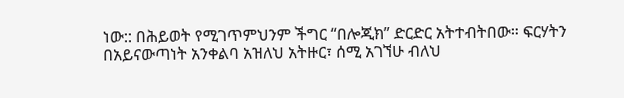ነው:: በሕይወት የሚገጥምህንም ችግር “በሎጂክ” ድርድር አትተብትበው። ፍርሃትን በአይናውጣነት አንቀልባ አዝለህ አትዙር፣ ሰሚ አገኘሁ ብለህ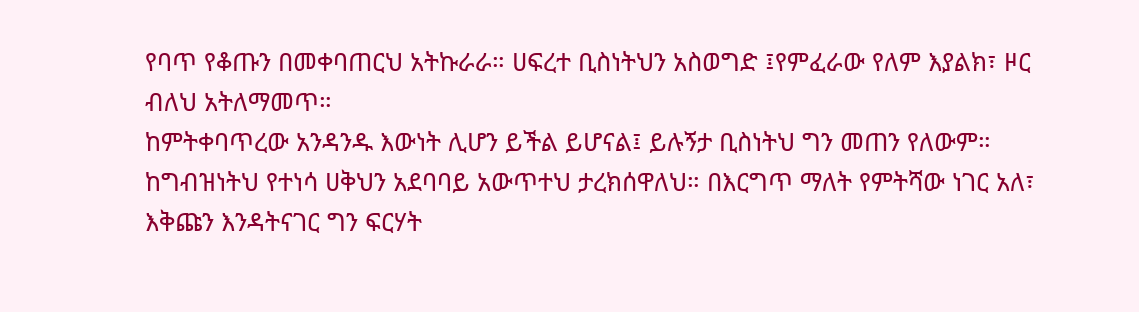የባጥ የቆጡን በመቀባጠርህ አትኩራራ። ሀፍረተ ቢስነትህን አስወግድ ፤የምፈራው የለም እያልክ፣ ዞር ብለህ አትለማመጥ።
ከምትቀባጥረው አንዳንዱ እውነት ሊሆን ይችል ይሆናል፤ ይሉኝታ ቢስነትህ ግን መጠን የለውም። ከግብዝነትህ የተነሳ ሀቅህን አደባባይ አውጥተህ ታረክሰዋለህ። በእርግጥ ማለት የምትሻው ነገር አለ፣ እቅጩን እንዳትናገር ግን ፍርሃት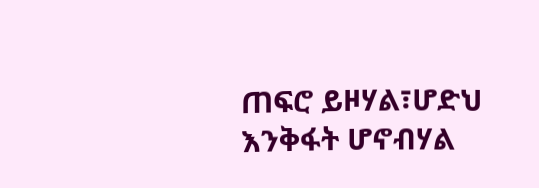ጠፍሮ ይዞሃል፣ሆድህ እንቅፋት ሆኖብሃል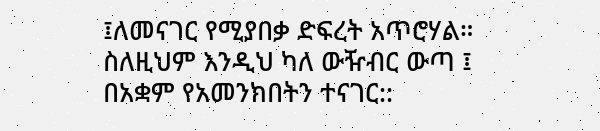፤ለመናገር የሚያበቃ ድፍረት አጥሮሃል። ስለዚህም እንዲህ ካለ ውዥብር ውጣ ፤ በአቋም የአመንክበትን ተናገር::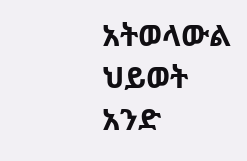አትወላውል ህይወት አንድ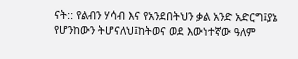ናት:: የልብን ሃሳብ እና የአንደበትህን ቃል አንድ አድርግ፤ያኔ የሆንከውን ትሆናለህ፤ከትወና ወደ እውነተኛው ዓለም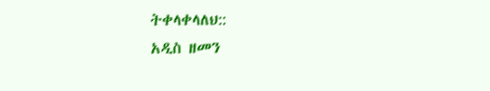ትቀላቀላለህ::
አዲስ ዘመን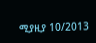ሚያዚያ 10/2013